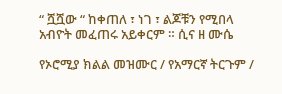“ ሿሿው “ ከቀጠለ ፣ ነገ ፣ ልጆቹን የሚበላ አብዮት መፈጠሩ አይቀርም ። ሲና ዘ ሙሴ

የኦሮሚያ ክልል መዝሙር / የአማርኛ ትርጉም /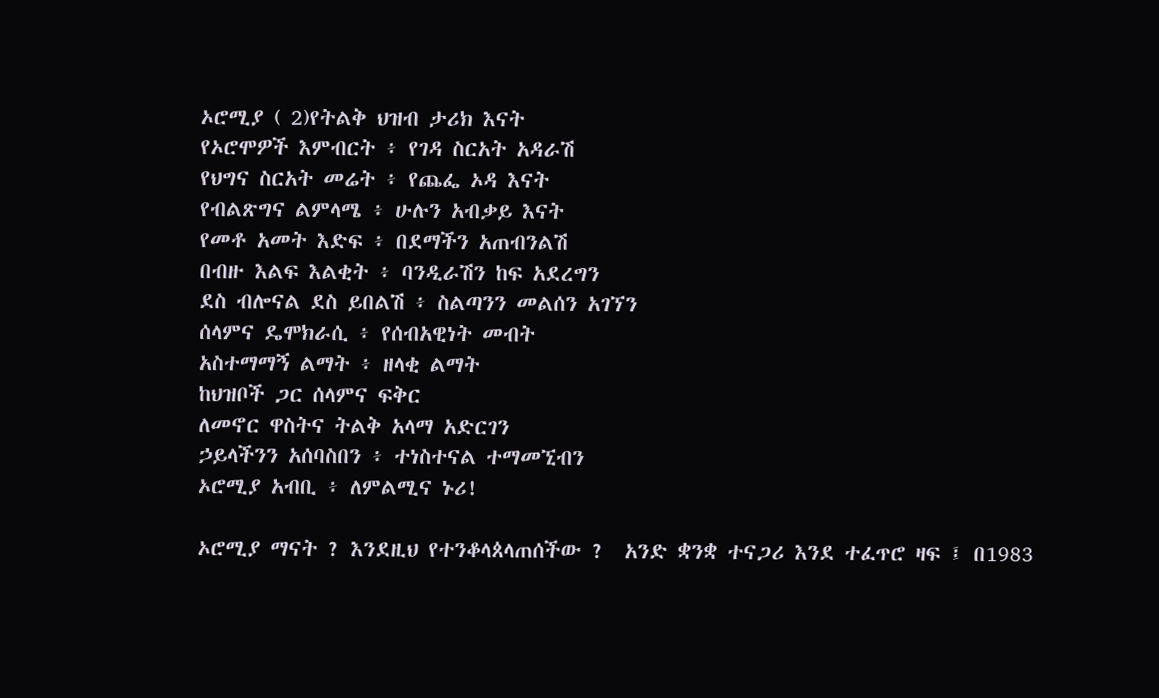ኦሮሚያ ( 2)የትልቅ ህዝብ ታሪክ እናት
የኦሮሞዎች እምብርት ፥ የገዳ ስርአት አዳራሽ
የህግና ስርአት መሬት ፥ የጨፌ ኦዳ እናት
የብልጽግና ልምላሜ ፥ ሁሉን አብቃይ እናት
የመቶ አመት እድፍ ፥ በደማችን አጠብንልሽ
በብዙ እልፍ እልቂት ፥ ባንዲራሽን ከፍ አደረግን
ደስ ብሎናል ደስ ይበልሽ ፥ ስልጣንን መልሰን አገኘን
ሰላምና ዴሞክራሲ ፥ የሰብአዊነት መብት
አስተማማኝ ልማት ፥ ዘላቂ ልማት
ከህዝቦች ጋር ሰላምና ፍቅር
ለመኖር ዋስትና ትልቅ አላማ አድርገን
ኃይላችንን አሰባስበን ፥ ተነስተናል ተማመኚብን
ኦሮሚያ አብቢ ፥ ለምልሚና ኑሪ!

ኦሮሚያ ማናት ? እንደዚህ የተንቆላጰላጠሰችው ?  አንድ ቋንቋ ተናጋሪ እንደ ተፈጥሮ ዛፍ ፤ በ1983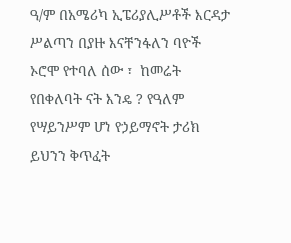ዓ/ም በአሜሪካ ኢፔሪያሊሥቶች እርዳታ ሥልጣን በያዙ እናቸንፋለን ባዮች ኦሮሞ የተባለ ሰው ፣  ከመሬት የበቀለባት ናት እንዴ ? የዓለም የሣይንሥም ሆነ የኃይማኖት ታሪክ ይህንን ቅጥፈት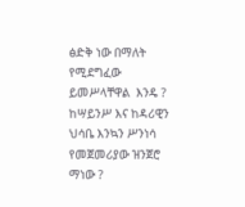ፅድቅ ነው በማለት የሚደግፈው ይመሥላቸዋል  እንዴ ? ከሣይንሥ እና ከዳሪዊን ህሳቤ እንኳን ሥንነሳ  የመጀመሪያው ዝንጀሮ ማነው ?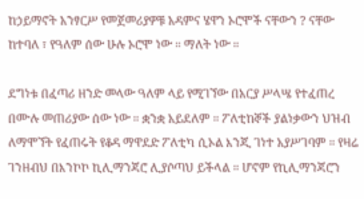ከኃይማኖት አንፃርሥ የመጀመሪያዎቹ አዳምና ሄዋን ኦሮሞች ናቸውን ? ናቸው ከተባለ ፣ የዓለም ሰው ሁሉ ኦሮሞ ነው ። ማለት ነው ።

ደግነቱ በፈጣሪ ዘንድ መላው ዓለም ላይ የሚገኘው በአርያ ሥላሤ የተፈጠረ በሙሉ መጠሪያው ሰው ነው ። ቋንቋ አይደለም ። ፖለቲከኞች ያልነቃውን ህዝብ ለማሞኘት የፈጠሩት የቆዳ ማዋደድ ፖለቲካ ሲኦል እንጂ ገነተ አያሥገባም ። የዛሬ ገንዘብህ በእንኮኮ ኪሊማንጃሮ ሊያሶጣህ ይችላል ። ሆኖም የኪሊማንጃሮን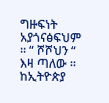ግዙፍነት አያጎናፅፍህም ። “ ሾሾህን “ እዛ ጣለው ። ከኢትዮጵያ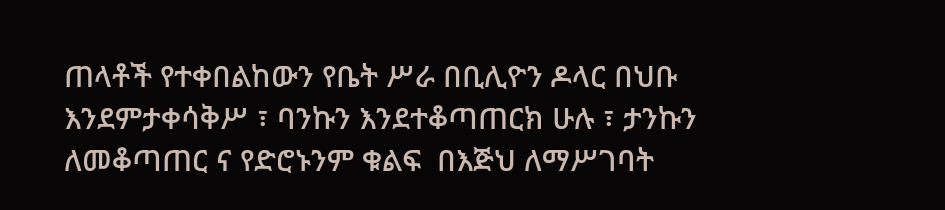ጠላቶች የተቀበልከውን የቤት ሥራ በቢሊዮን ዶላር በህቡ እንደምታቀሳቅሥ ፣ ባንኩን እንደተቆጣጠርክ ሁሉ ፣ ታንኩን ለመቆጣጠር ና የድሮኑንም ቁልፍ  በእጅህ ለማሥገባት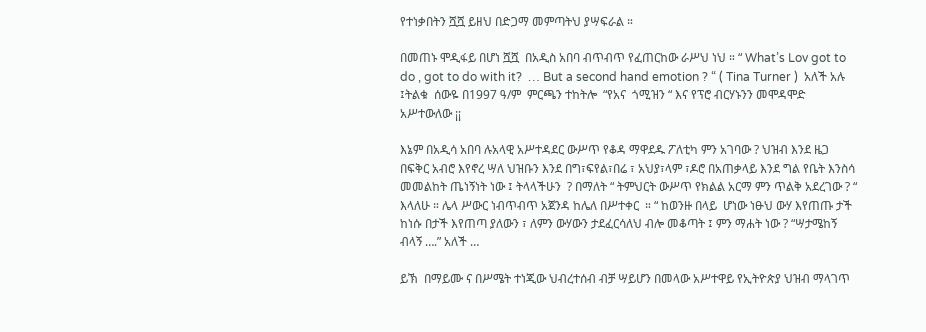የተነቃበትን ሿሿ ይዘህ በድጋማ መምጣትህ ያሣፍራል ።

በመጠኑ ሞዲፋይ በሆነ ሿሿ  በአዲስ አበባ ብጥብጥ የፈጠርከው ራሥህ ነህ ። “ What’s Lov got to do , got to do with it?  … But a second hand emotion ? “ ( Tina Turner )  አለች አሉ ፤ትልቁ  ሰውዬ በ1997 ዓ/ም  ምርጫን ተከትሎ  “የአና  ጎሚዝን “ እና የፕሮ ብርሃኑንን መሞዳሞድ አሥተውለው ¡¡

እኔም በአዲሳ አበባ ሉአላዊ አሥተዳደር ውሥጥ የቆዳ ማዋደዱ ፖለቲካ ምን አገባው ? ህዝብ እንደ ዜጋ በፍቅር አብሮ እየኖረ ሣለ ህዝቡን እንደ በግ፣ፍየል፣በሬ ፣ አህያ፣ላም ፣ዶሮ በአጠቃላይ እንደ ግል የቤት እንስሳ መመልከት ጤነኝነት ነው ፤ ትላላችሁን  ? በማለት “ ትምህርት ውሥጥ የክልል አርማ ምን ጥልቅ አደረገው ? “ እላለሁ ። ሌላ ሥውር ነብጥብጥ አጀንዳ ከሌለ በሥተቀር  ። “ ከወንዙ በላይ  ሆነው ነፁህ ውሃ እየጠጡ ታች ከነሱ በታች እየጠጣ ያለውን ፣ ለምን ውሃውን ታደፈርሳለህ ብሎ መቆጣት ፤ ምን ማሐት ነው ? “ሣታሜከኝ ብላኝ ….” አለች …

ይኽ  በማይሙ ና በሥሜት ተነጂው ህብረተሰብ ብቻ ሣይሆን በመላው አሥተዋይ የኢትዮጵያ ህዝብ ማላገጥ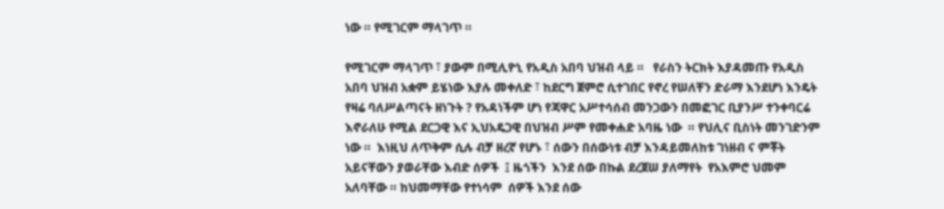ነው ። የሚገርም ማላገጥ ።

የሚገርም ማላገጥ ፣ ያውም በሚሊዮኒ የአዲስ አበባ ህዝብ ላይ ።   የራስን ትርክት እያዳመጡ የአዲስ አበባ ህዝብ አቋም ይሄነው እያሉ መቀለድ ፣ ከደርግ ጀምሮ ሲተገበር የኖረ የሠለቸን ድራማ እንደሆነ እንዴት የዛሬ ባለሥልጣናት ዘነጉት ? የአዳነችም ሆነ የጃዋር አሥተሳሰብ መንጋውን በመፎገር ቢያንሥ ተንቀባርሬ እኖራለሁ የሚል ደርጋዊ እና ኢህአዴጋዊ በህዝብ ሥም የመቀሐድ አባዜ ነው  ። የህሊና ቢስነት መንገድንም ነው ።  እነዚህ ለጥቅም ሲሉ ብቻ ዘረኛ የሆኑ ፣ ሰውን በሰውነቱ ብቻ እንዳይመለከቱ ገነዘብ ና ምቾት አይናቸውን ያወራቸው እብድ ሰዎች  ፤ ዜጎችን  እንደ ሰው በኩል ደረጀሠ ያለማየት  የአእምሮ ህመም አለባቸው ። ከህመማቸው የተነሳም  ሰዎች እንደ ሰው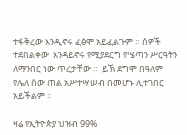ተፋቅረው እንዲኖሩ ፈፅሞ አይፈልጉም ። ሰዎች ተደበልቀው  እንዳይኖሩ የሚያደርግ የሤጣን ሥርዓትን ለማንበር ነው ጥረታቸው ።  ይኽ ደግሞ በዓለም የሌለ ሰው ጠል አሥተሣሠብ በመሆኑ ሊተገበር አይችልም ።

ዛሬ የኢትዮጵያ ህዝብ 99%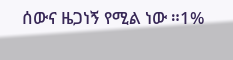ሰውና ዜጋነኝ የሚል ነው ።1%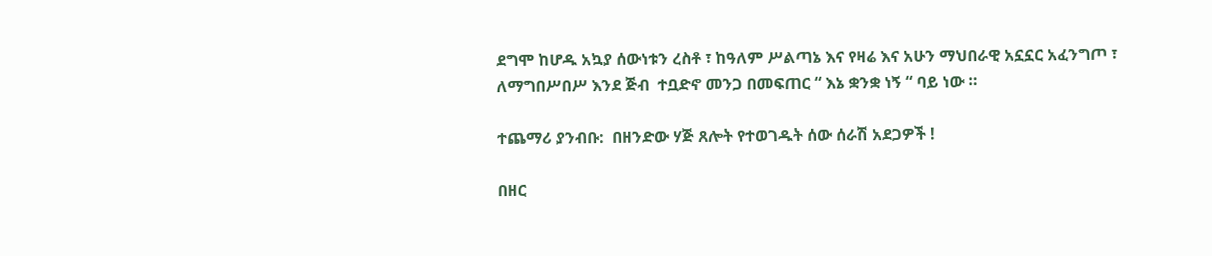ደግሞ ከሆዱ አኳያ ሰውነቱን ረስቶ ፣ ከዓለም ሥልጣኔ እና የዛሬ እና አሁን ማህበራዊ አኗኗር አፈንግጦ ፣ ለማግበሥበሥ እንደ ጅብ  ተቧድኖ መንጋ በመፍጠር “ እኔ ቋንቋ ነኝ “ ባይ ነው ።

ተጨማሪ ያንብቡ:  በዘንድው ሃጅ ጸሎት የተወገዱት ሰው ሰራሽ አደጋዎች !

በዘር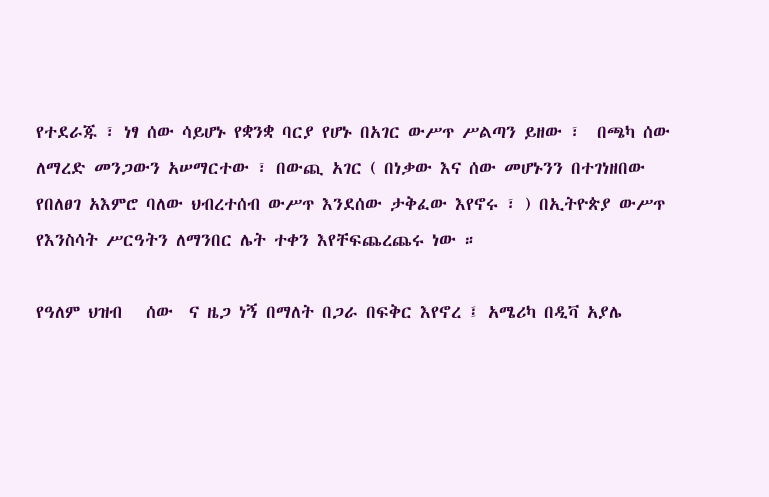የተደራጁ ፣ ነፃ ሰው ሳይሆኑ የቋንቋ ባርያ የሆኑ በአገር ውሥጥ ሥልጣን ይዘው ፣  በጫካ ሰው ለማረድ መንጋውን አሠማርተው ፣ በውጪ አገር ( በነቃው እና ሰው መሆኑንን በተገነዘበው የበለፀገ አእምሮ ባለው ህብረተሰብ ውሥጥ እንደሰው ታቅፈው እየኖሩ ፣ ) በኢትዮጵያ ውሥጥ  የእንስሳት ሥርዓትን ለማንበር ሌት ተቀን እየቸፍጨረጨሩ ነው ።

የዓለም ህዝብ   ሰው  ና ዜጋ ነኝ በማለት በጋራ በፍቅር እየኖረ ፤ አሜሪካ በዲቫ አያሌ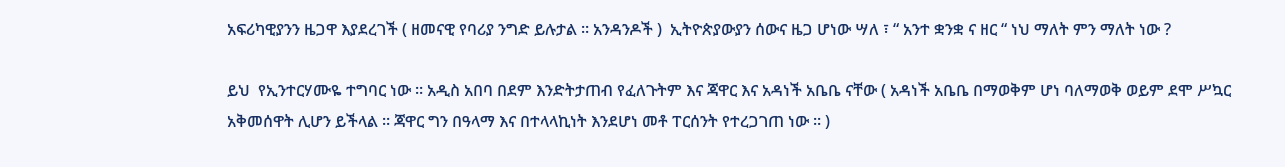አፍሪካዊያንን ዜጋዋ እያደረገች ( ዘመናዊ የባሪያ ንግድ ይሉታል ። አንዳንዶች )  ኢትዮጵያውያን ሰውና ዜጋ ሆነው ሣለ ፣ “ አንተ ቋንቋ ና ዘር “ ነህ ማለት ምን ማለት ነው ?

ይህ  የኢንተርሃሙዬ ተግባር ነው ። አዲስ አበባ በደም እንድትታጠብ የፈለጉትም እና ጃዋር እና አዳነች አቤቤ ናቸው ( አዳነች አቤቤ በማወቅም ሆነ ባለማወቅ ወይም ደሞ ሥኳር አቅመሰዋት ሊሆን ይችላል ። ጃዋር ግን በዓላማ እና በተላላኪነት እንደሆነ መቶ ፐርሰንት የተረጋገጠ ነው ። )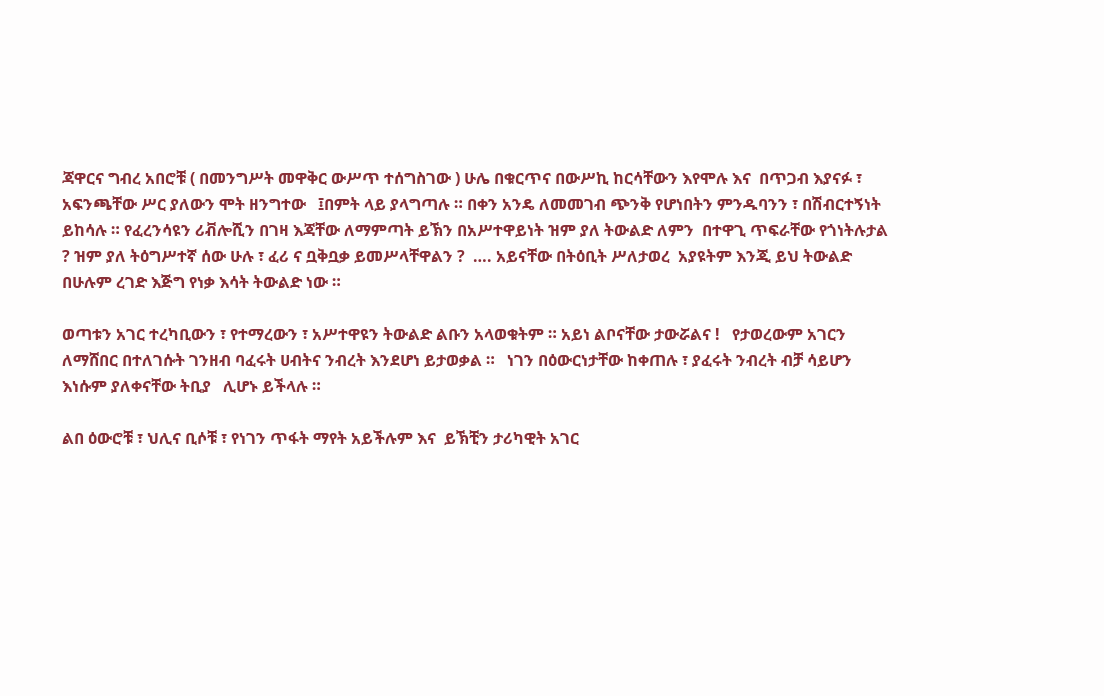ጃዋርና ግብረ አበሮቹ ( በመንግሥት መዋቅር ውሥጥ ተሰግስገው ) ሁሌ በቁርጥና በውሥኪ ከርሳቸውን እየሞሉ እና  በጥጋብ እያናፉ ፣ አፍንጫቸው ሥር ያለውን ሞት ዘንግተው   ፤በምት ላይ ያላግጣሉ ። በቀን አንዴ ለመመገብ ጭንቅ የሆነበትን ምንዱባንን ፣ በሽብርተኝነት ይከሳሉ ። የፈረንሳዩን ሪቭሎሺን በገዛ እጃቸው ለማምጣት ይኽን በአሥተዋይነት ዝም ያለ ትውልድ ለምን  በተዋጊ ጥፍራቸው የጎነትሉታል  ? ዝም ያለ ትዕግሥተኛ ሰው ሁሉ ፣ ፈሪ ና ቧቅቧቃ ይመሥላቸዋልን ?  …. አይናቸው በትዕቢት ሥለታወረ  አያዩትም እንጂ ይህ ትውልድ በሁሉም ረገድ እጅግ የነቃ እሳት ትውልድ ነው ።

ወጣቱን አገር ተረካቢውን ፣ የተማረውን ፣ አሥተዋዩን ትውልድ ልቡን አላወቁትም ። አይነ ልቦናቸው ታውሯልና !   የታወረውም አገርን ለማሸበር በተለገሱት ገንዘብ ባፈሩት ሀብትና ንብረት እንደሆነ ይታወቃል ።   ነገን በዕውርነታቸው ከቀጠሉ ፣ ያፈሩት ንብረት ብቻ ሳይሆን እነሱም ያለቀናቸው ትቢያ   ሊሆኑ ይችላሉ ።

ልበ ዕውሮቹ ፣ ህሊና ቢሶቹ ፣ የነገን ጥፋት ማየት አይችሉም እና  ይኽቺን ታሪካዊት አገር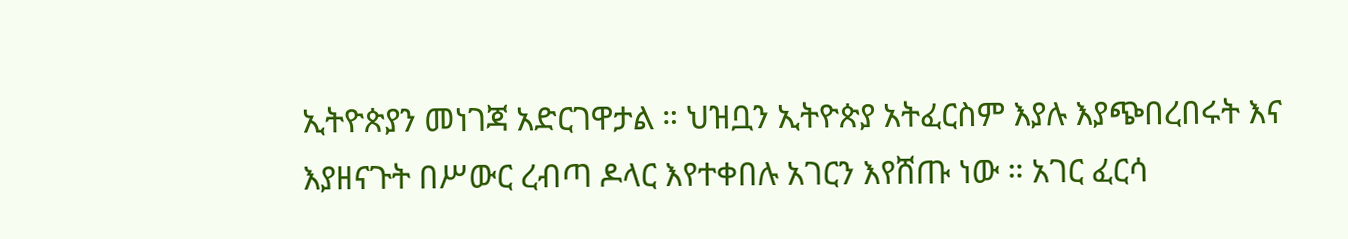ኢትዮጵያን መነገጃ አድርገዋታል ። ህዝቧን ኢትዮጵያ አትፈርስም እያሉ እያጭበረበሩት እና እያዘናጉት በሥውር ረብጣ ዶላር እየተቀበሉ አገርን እየሸጡ ነው ። አገር ፈርሳ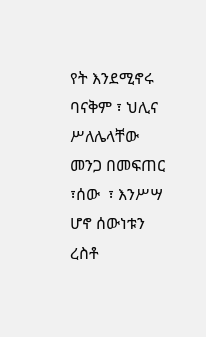የት እንደሚኖሩ ባናቅም ፣ ህሊና ሥለሌላቸው   መንጋ በመፍጠር ፣ሰው  ፣ እንሥሣ ሆኖ ሰውነቱን  ረስቶ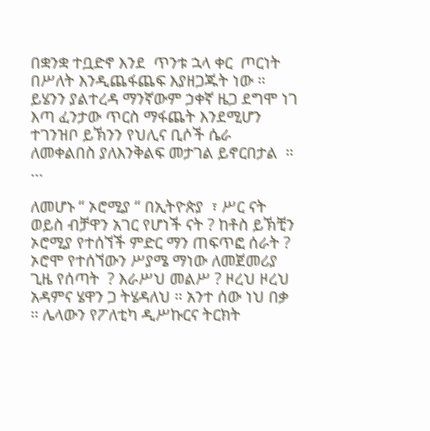በቋንቋ ተቧድኖ እንደ  ጥንቱ ኋላ ቀር  ጦርነት በሥለት እንዲጨፋጨፍ እያዘጋጁት ነው ። ይሄንን ያልተረዳ ማንኛውም ኃቀኛ ዜጋ ደግሞ ነገ እጣ ፈንታው ጥርስ ማፋጨት እንደሚሆን ተገንዝቦ ይኽንን የህሊና ቢሶች ሴራ ለመቀልበስ ያለእንቅልፍ መታገል ይኖርበታል  ። …

ለመሆኑ “ ኦሮሚያ “ በኢትዮጵያ  ፣ ሥር ናት  ወይስ ብቻዋን አገር የሆነች ናት ? ከቶስ ይኽቺን ኦሮሚያ የተሰኘች ምድር ማን ጠፍጥፎ ሰራት ?  ኦሮሞ የተሰኘውን ሥያሜ ማነው ለመጀመሪያ ጊዜ የሰጣት  ? እራሥህ መልሥ ? ዞረህ ዞረህ አዳምና ሄዋን ጋ ትሄዳለህ ። አንተ ሰው ነህ በቃ ። ሌላውን የፖለቲካ ዲሥኩርና ትርክት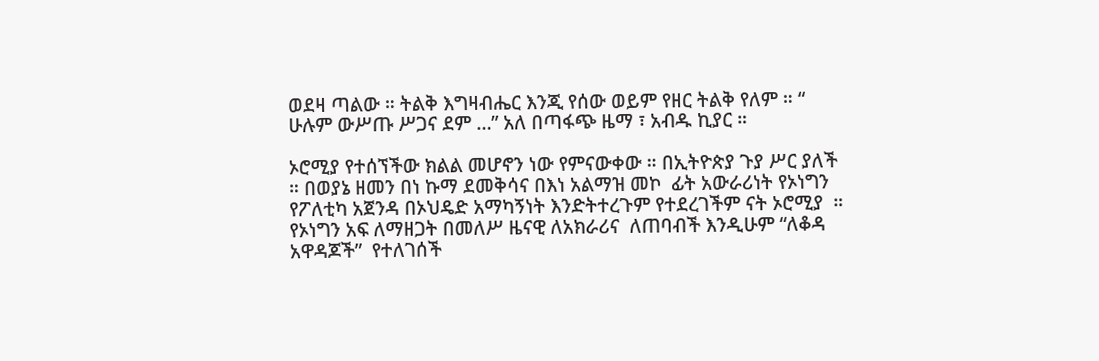ወደዛ ጣልው ። ትልቅ እግዛብሔር እንጂ የሰው ወይም የዘር ትልቅ የለም ። “ ሁሉም ውሥጡ ሥጋና ደም …” አለ በጣፋጭ ዜማ ፣ አብዱ ኪያር ።

ኦሮሚያ የተሰኘችው ክልል መሆኖን ነው የምናውቀው ። በኢትዮጵያ ጉያ ሥር ያለች  ። በወያኔ ዘመን በነ ኩማ ደመቅሳና በእነ አልማዝ መኮ  ፊት አውራሪነት የኦነግን የፖለቲካ አጀንዳ በኦህዴድ አማካኝነት እንድትተረጉም የተደረገችም ናት ኦሮሚያ  ። የኦነግን አፍ ለማዘጋት በመለሥ ዜናዊ ለአክራሪና  ለጠባብች እንዲሁም “ለቆዳ አዋዳጆች”  የተለገሰች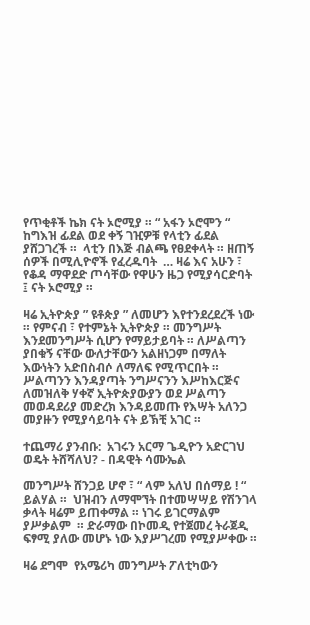የጥቂቶች ኬክ ናት ኦሮሚያ ። “ አፋን ኦሮሞን “ ከግእዝ ፊደል ወደ ቀኝ ገዢዎቹ የላቲን ፊደል ያሸጋገረች ።  ላቲን በእጅ ብልጫ የፀደቀላት ። ዘጠኝ ሰዎች በሚሊዮኖች የፈረዱባት  … ዛሬ እና አሁን ፣ የቆዳ ማዋደድ ጦሳቸው የዋሁን ዜጋ የሚያሳርድባት ፤ ናት ኦሮሚያ ።

ዛሬ ኢትዮጵያ ” ዩቶጵያ ” ለመሆን እየተንደረደረች ነው ። የምናብ ፣ የተምኔት ኢትዮጵያ ። መንግሥት እንደመንግሥት ሲሆን የማይታይባት ። ለሥልጣን ያበቁኝ ናቸው ውለታቸውን አልዘነጋም በማለት እውነትን አድበስብሶ ለማለፍ የሚጥርበት ። ሥልጣንን እንዳያጣት ንግሥናንን እሥከእርጅና ለመዝለቅ ሃቀኛ ኢትዮጵያውያን ወደ ሥልጣን መወዳደሪያ መድረክ እንዳይመጡ የእሣት አለንጋ መያዙን የሚያሳይባት ናት ይኽቺ አገር ።

ተጨማሪ ያንብቡ:  አገሩን አርማ ጌዲዮን አድርገህ ወዴት ትሸሻለህ? - በዳዊት ሳሙኤል

መንግሥት ሸንጋይ ሆኖ ፣ “ ላም አለህ በሰማይ ! “ ይልሃል ።  ህዝብን ለማሞኘት በተመሣሣይ የሽንገላ ቃላት ዛሬም ይጠቀማል ። ነገሩ ይገርማልም ያሥቃልም  ። ድራማው በኮመዲ የተጀመረ ትራጀዲ ፍፃሚ ያለው መሆኑ ነው እያሥገረመ የሚያሥቀው ።

ዛሬ ደግሞ  የአሜሪካ መንግሥት ፖለቲካውን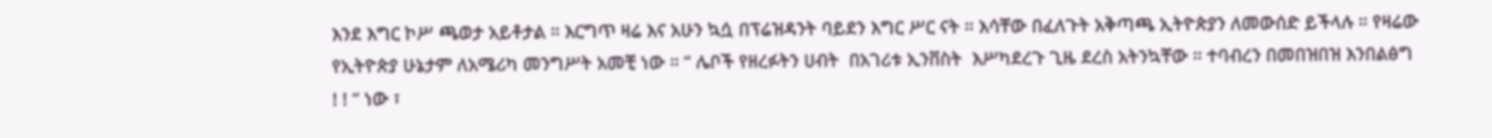እንደ እግር ኮሥ ጫወታ አይቶታል ። እርግጥ ዛሬ እና አሁን ኳሷ በፕሬዝዳንት ባይደን እግር ሥር ናት ። እሳቸው በፈለጉት አቅጣጫ ኢትዮጵያን ለመውሰድ ይችላሉ ። የዛሬው የኢትዮጵያ ሁኔታም ለአሜሪካ መንግሥት አመቺ ነው ። “ ሌቦች የዘረፉትን ሀብት  በአገሪቱ ኢንቨስት  እሥካደረጉ ጊዜ ደረስ አትንኳቸው ። ተባብረን በመበዝበዝ እንበልፅግ ! ! “ ነው ፣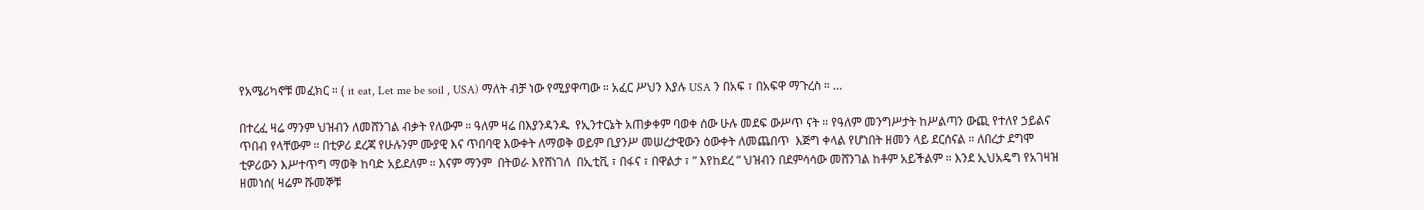የአሜሪካኖቹ መፈክር ። ( it eat, Let me be soil , USA) ማለት ብቻ ነው የሚያዋጣው ። አፈር ሥህን እያሉ USA ን በአፍ ፣ በአፍዋ ማጉረስ ። …

በተረፈ ዛሬ ማንም ህዝብን ለመሸንገል ብቃት የለውም ። ዓለም ዛሬ በእያንዳንዱ  የኢንተርኔት አጠቃቀም ባወቀ ሰው ሁሉ መደፍ ውሥጥ ናት ። የዓለም መንግሥታት ከሥልጣን ውጪ የተለየ ኃይልና ጥበብ የላቸውም ። በቲዎሪ ደረጃ የሁሉንም ሙያዊ እና ጥበባዊ እውቀት ለማወቅ ወይም ቢያንሥ መሠረታዊውን ዕውቀት ለመጨበጥ  እጅግ ቀላል የሆነበት ዘመን ላይ ደርሰናል ። ለበረታ ደግሞ ቲዎሪውን እሥተጥግ ማወቅ ከባድ አይደለም ። እናም ማንም  በትወራ እየሸነገለ  በኢቲቪ ፣ በፋና ፣ በዋልታ ፣ ” እየከደረ ” ህዝብን በደምሳሳው መሸንገል ከቶም አይችልም ። እንደ ኢህአዴግ የአገዛዝ ዘመነሰ( ዛሬም ሹመኞቹ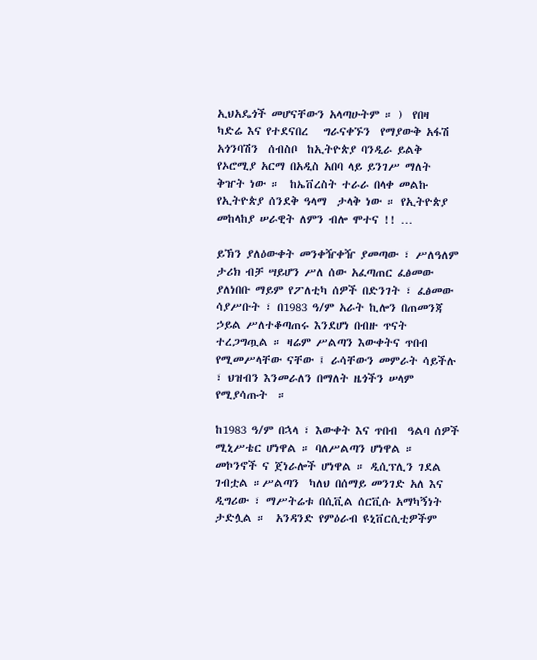ኢህአዴጎች መሆናቸውን አላጣሁትም ። )  የበዛ  ካድሬ እና የተደናበረ   ግራናቀኙን  የማያውቅ አፋሽ አጎንባሽን  ሰብስቦ  ከኢትዮጵያ ባንዲራ ይልቅ የኦሮሚያ አርማ በአዲስ አበባ ላይ ይንገሥ ማለት ቅዠት ነው ።  ከኤቨረስት ተራራ በላቀ መልኩ የኢትዮጵያ ሰንደቅ ዓላማ  ታላቅ ነው ። የኢትዮጵያ መከላከያ ሠራዊት ለምን ብሎ ሞተና !! …

ይኽን ያለዕውቀት መንቀዥቀዥ ያመጣው ፣ ሥለዓለም ታሪክ ብቻ ሣይሆን ሥለ ሰው አፈጣጠር ፈፅመው ያለነበቡ ማይም የፖለቲካ ሰዎች በድንገት ፣ ፈፅመው ሳያሥቡት ፣ በ1983 ዓ/ም አራት ኪሎን በጠመንጃ ኃይል ሥለተቆጣጠሩ እንደሆነ በብዙ ጥናት ተረጋግጧል ። ዛሬም ሥልጣን እውቀትና ጥበብ የሚመሥላቸው ናቸው ፤ ራሳቸውን መምራት ሳይችሉ ፣ ህዝብን እንመራለን በማለት ዜጎችን ሠላም የሚያሳጡት  ።

ከ1983 ዓ/ም በኋላ ፣ እውቀት እና ጥበብ  ዓልባ ሰዎች ሚኒሥቴር ሆነዋል ። ባለሥልጣን ሆነዋል ። መኮንኖች ና ጀነራሎች ሆነዋል ። ዲሲፕሊን ገደል ገብቷል ።ሥልጣን  ካለህ በሰማይ መንገድ አለ እና ዲግሪው ፣ ማሥትሬቱ በሲቪል ሰርቪሱ አማካኝነት ታድሏል ።  አንዳንድ የምዕራብ ዩኒቨርሲቲዎችም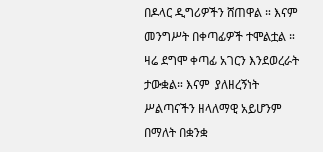በዶላር ዲግሪዎችን ሸጠዋል ። እናም መንግሥት በቀጣፊዎች ተሞልቷል ። ዛሬ ደግሞ ቀጣፊ አገርን እንደወረራት  ታውቋል። እናም  ያለዘረኝነት ሥልጣናችን ዘላለማዊ አይሆንም በማለት በቋንቋ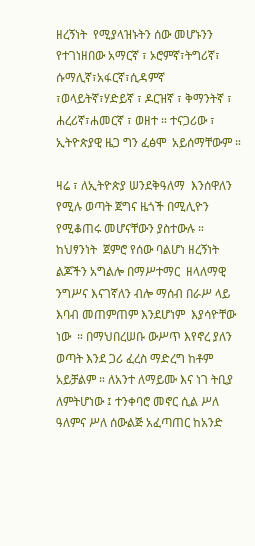ዘረኝነት  የሚያላዝኑትን ሰው መሆኑንን የተገነዘበው አማርኛ ፣ ኦሮምኛ፣ትግሪኛ፣ ሱማሊኛ፣አፋርኛ፣ሲዳምኛ ፣ወላይትኛ፣ሃድይኛ ፣ ዶርዝኛ ፣ ቅማንትኛ ፣ ሐረሪኛ፣ሐመርኛ ፣ ወዘተ ። ተናጋሪው ፣ ኢትዮጵያዊ ዜጋ ግን ፈፅሞ  አይሰማቸውም ።

ዛሬ ፣ ለኢትዮጵያ ሠንደቅዓለማ  እንሰዋለን የሚሉ ወጣት ጀግና ዜጎች በሚሊዮን የሚቆጠሩ መሆናቸውን ያስተውሉ ። ከህፃንነት  ጀምሮ የሰው ባልሆነ ዘረኝነት ልጆችን አግልሎ በማሥተማር  ዘላለማዊ ንግሥና እናገኛለን ብሎ ማሰብ በራሥ ላይ እባብ መጠምጠም እንደሆነም  እያሳዮቸው ነው  ። በማህበረሠቡ ውሥጥ እየኖረ ያለን ወጣት እንደ ጋሪ ፈረስ ማድረግ ከቶም አይቻልም ። ለአንተ ለማይሙ እና ነገ ትቢያ ለምትሆነው ፤ ተንቀባሮ መኖር ሲል ሥለ ዓለምና ሥለ ሰውልጅ አፈጣጠር ከአንድ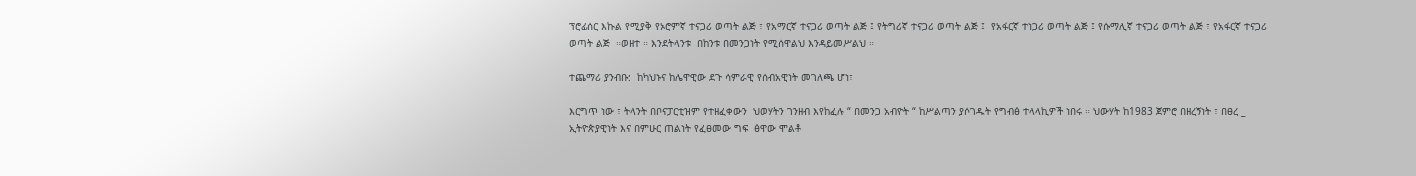ፕሮፊሰር እኩል የሚያቅ የኦሮምኛ ተናጋሪ ወጣት ልጅ ፣ የአማርኛ ተናጋሪ ወጣት ልጅ ፤ የትግሪኛ ተናጋሪ ወጣት ልጅ ፤  የአፋርኛ ተነጋሪ ወጣት ልጅ ፤ የሱማሊኛ ተናጋሪ ወጣት ልጅ ፣ የአፋርኛ ተናጋሪ ወጣት ልጅ  ።ወዘተ ። እንደትላንቱ  በከንቱ በመንጋነት የሚሰዋልህ እንዳይመሥልህ ።

ተጨማሪ ያንብቡ:  ከካህኑና ከሌዋዊው ደጉ ሳምራዊ የሰብአዊነት መገለጫ ሆነ፣

እርግጥ ነው ፣ ትላንት በቦናፓርቲዝም የተዘፈቀውን  ህወሃትን ገንዘብ እየከፈሉ “ በመንጋ አብዮት “ ከሥልጣን ያሶገዱት የግብፅ ተላላኪዎች ነበሩ ። ህውሃት ከ1983 ጀምሮ በዘረኝነት ፣ በፀረ _ ኢትዮጵያዊነት እና በምሁር ጠልነት የፈፀመው ግፍ  ፅዋው ሞልቶ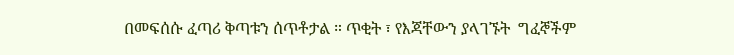በመፍሰሱ ፈጣሪ ቅጣቱን ሰጥቶታል ። ጥቂት ፣ የእጃቸውን ያላገኙት  ግፈኞችም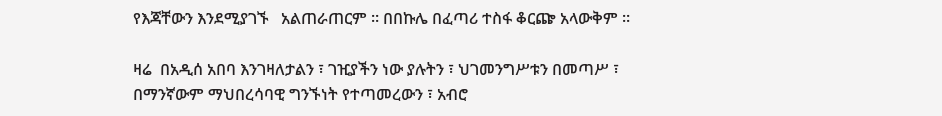የእጃቸውን እንደሚያገኙ   አልጠራጠርም ። በበኩሌ በፈጣሪ ተስፋ ቆርጬ አላውቅም ።

ዛሬ  በአዲሰ አበባ እንገዛለታልን ፣ ገዢያችን ነው ያሉትን ፣ ህገመንግሥቱን በመጣሥ ፣ በማንኛውም ማህበረሳባዊ ግንኙነት የተጣመረውን ፣ አብሮ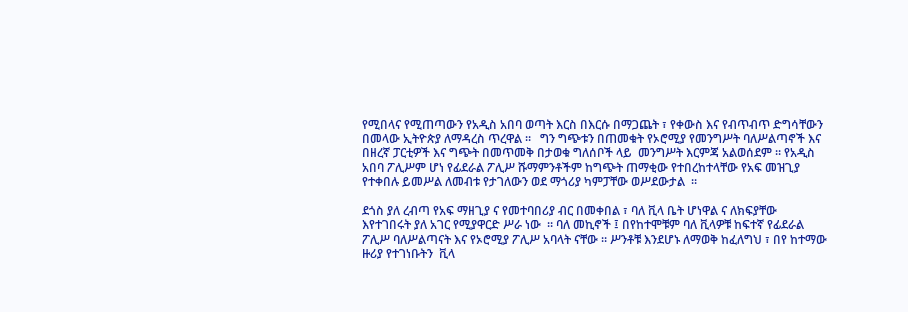የሚበላና የሚጠጣውን የአዲስ አበባ ወጣት እርስ በእርሱ በማጋጨት ፣ የቀውስ እና የብጥብጥ ድግሳቸውን  በመላው ኢትዮጵያ ለማዳረስ ጥረዋል ።   ግን ግጭቱን በጠመቁት የኦሮሚያ የመንግሥት ባለሥልጣኖች እና በዘረኛ ፓርቲዎች እና ግጭት በመጥመቅ በታወቁ ግለሰቦች ላይ  መንግሥት እርምጃ አልወሰደም ። የአዲስ አበባ ፖሊሥም ሆነ የፊደራል ፖሊሥ ሹማምንቶችም ከግጭት ጠማቂው የተበረከተላቸው የአፍ መዝጊያ የተቀበሉ ይመሥል ለመብቱ የታገለውን ወደ ማጎሪያ ካምፓቸው ወሥደውታል  ።

ደጎስ ያለ ረብጣ የአፍ ማዘጊያ ና የመተባበሪያ ብር በመቀበል ፣ ባለ ቪላ ቤት ሆነዋል ና ለክፍያቸው እየተገበሩት ያለ አገር የሚያዋርድ ሥራ ነው  ። ባለ መኪኖች ፤ በየከተሞቹም ባለ ቪላዎቹ ከፍተኛ የፊደራል ፖሊሥ ባለሥልጣናት እና የኦሮሚያ ፖሊሥ አባላት ናቸው ። ሥንቶቹ እንደሆኑ ለማወቅ ከፈለግህ ፣ በየ ከተማው  ዙሪያ የተገነቡትን  ቪላ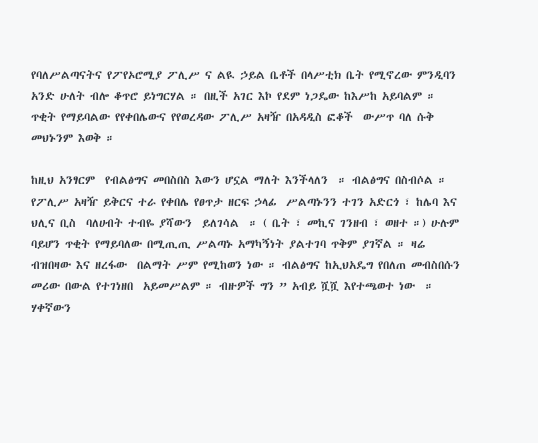የባለሥልጣናትና የፖየኦሮሚያ ፖሊሥ ና ልዪ ኃይል ቤቶች በላሥቲክ ቤት የሚኖረው ምንዲባን አንድ ሁለት ብሎ ቆጥሮ ይነግርሃል ። በዚች አገር እኮ የደም ነጋዴው ከእሥከ አይባልም ። ጥቂት የማይባልው የየቀበሌውና የየወረዳው ፖሊሥ አዛዥ በአዳዲስ ፎቆች  ውሥጥ ባለ ሱቅ መህኑንም እወቅ ።

ከዚህ አንፃርም  የብልፅግና መበስበስ እውን ሆኗል ማለት እንችላለን  ። ብልፅግና በስብሶል ።  የፖሊሥ አዛዥ ይቅርና ተራ የቀበሌ የፀጥታ ዘርፍ ኃላፊ  ሥልጣኑንን ተገን አድርጎ ፣ ከሌባ እና ህሊና ቢስ  ባለሀብት ተብዬ ያሻውን  ይለገሳል  ። ( ቤት ፣ መኪና ገንዘብ ፣ ወዘተ ።) ሁሉም ባይሆን ጥቂት የማይባለው በሚጢጢ ሥልጣኑ አማካኝነት ያልተገባ ጥቅም ያገኛል ። ዛሬ ብዝበዛው እና ዘረፋው  በልማት ሥም የሚከወን ነው ። ብልፅግና ከኢህአዴግ የበለጠ መብስበሱን መሪው በውል የተገነዘበ  አይመሥልም ። ብዙዎች ግን ” አብይ ሿሿ እየተጫወተ ነው  ። ሃቀኛውን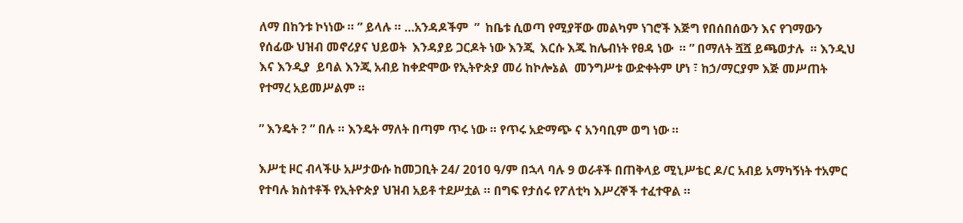ለማ በከንቱ ኮነነው ። ” ይላሉ ። …አንዳዶችም  ”  ከቤቱ ሲወጣ የሚያቸው መልካም ነገሮች እጅግ የበሰበሰውን እና የገማውን የሰፊው ህዝብ መኖሪያና ህይወት  እንዳያይ ጋርዶት ነው እንጂ  እርሱ እጁ ከሌብነት የፀዳ ነው  ። ” በማለት ሿሿ ይጫወታሉ  ። እንዲህ እና እንዲያ  ይባል እንጂ አብይ ከቀድሞው የኢትዮጵያ መሪ ከኮሎኔል  መንግሥቱ ውድቀትም ሆነ ፣ ከኃ/ማርያም እጅ መሥጠት የተማረ አይመሥልም ።

” እንዴት ? ” በሉ ። እንዴት ማለት በጣም ጥሩ ነው ። የጥሩ አድማጭ ና አንባቢም ወግ ነው ።

እሥቲ ዞር ብላችሁ አሥታውሱ ከመጋቢት 24/ 2010 ዓ/ም በኋላ ባሉ 9 ወራቶች በጠቅላይ ሚኒሥቴር ዶ/ር አብይ አማካኝነት ተአምር የተባሉ ክስተቶች የኢትዮጵያ ህዝብ አይቶ ተደሥቷል ። በግፍ የታሰሩ የፖለቲካ እሥረኞች ተፈተዋል ።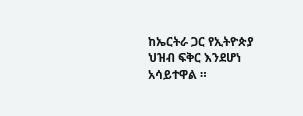ከኤርትራ ጋር የኢትዮጵያ ህዝብ ፍቅር እንደሆነ አሳይተዋል ።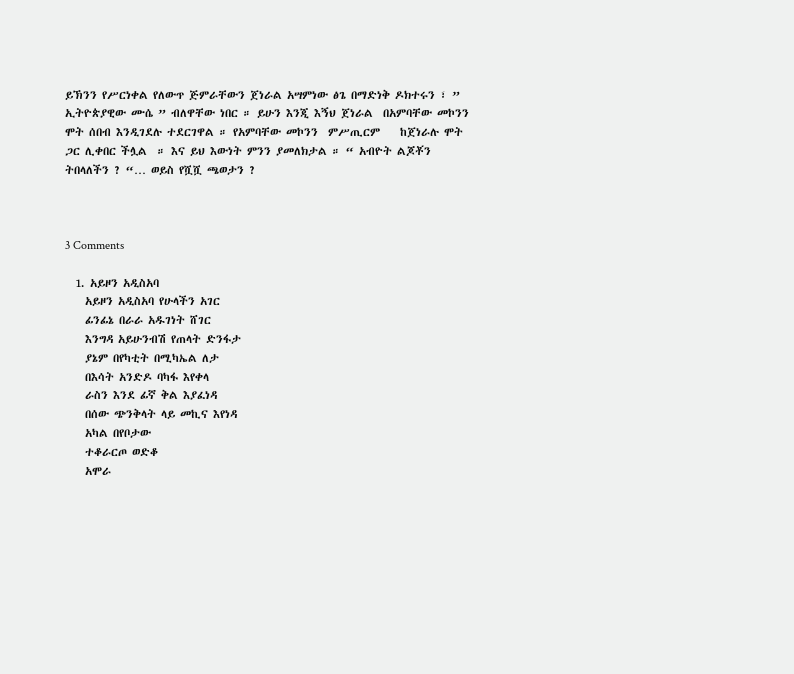ይኽንን የሥርነቀል የለውጥ ጅምራቸውን ጀነራል አሣምነው ፅጌ በማድነቅ ዶክተሩን ፣ ” ኢትዮጵያዊው ሙሴ ” ብለዋቸው ነበር ። ይሁን እንጂ እኝህ ጀነራል  በአምባቸው መኮንን ሞት ሰበብ እንዲገደሉ ተደርገዋል ። የአምባቸው መኮንን  ምሥጢርም    ከጀነራሉ ሞት ጋር ሊቀበር ችሏል  ። እና ይህ እውነት ምንን ያመለክታል ። “ አብዮት ልጆቾን ትበላለችን ? “… ወይስ የሿሿ ጫወታን ?



3 Comments

  1. አይዞን አዲስአባ
    አይዞን አዲስአባ የሁላችን አገር
    ፊንፊኔ በራራ አዱገነት ሸገር
    እንግዳ አይሁንብሽ የጠላት ድንፋታ
    ያኔም በየካቲት በሚካኤል ለታ
    በእሳት አንድዶ ባካፋ እየቀላ
    ራስን እንደ ፊኛ ቅል እያፈነዳ
    በሰው ጭንቅላት ላይ መኪና እየነዳ
    አካል በየቦታው
    ተቆራርጦ ወድቆ
    አሞራ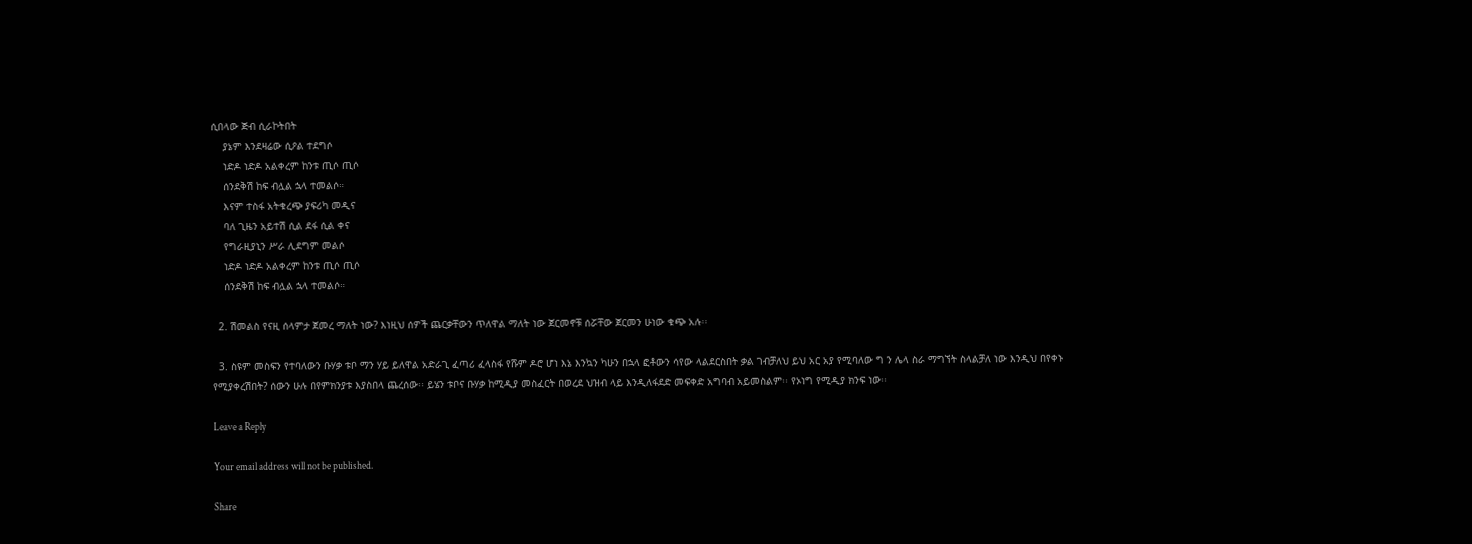ሲበላው ጅብ ሲራኮትበት
    ያኔም እንደዛሬው ሲዖል ተደግሶ
    ነድዶ ነድዶ አልቀረም ከንቱ ጢሶ ጢሶ
    ሰንደቅሽ ከፍ ብሏል ኋላ ተመልሶ።
    እናም ተስፋ አትቁረጭ ያፍሪካ መዲና
    ባለ ጊዜን አይተሽ ሲል ደፋ ሲል ቀና
    የግራዚያኒን ሥራ ሊደግም መልሶ
    ነድዶ ነድዶ አልቀረም ከንቱ ጢሶ ጢሶ
    ሰንደቅሽ ከፍ ብሏል ኋላ ተመልሶ።

  2. ሽመልስ የናዚ ሰላምታ ጀመረ ማለት ነው? እነዚህ ሰዎች ጨርቃቸውን ጥለዋል ማለት ነው ጀርመኖቹ ሰሯቸው ጀርመን ሁነው ቁጭ አሉ፡፡

  3. ስዩም መስፍን የተባለውን ቡሃቃ ቱቦ ማን ሃይ ይለዋል አድራጊ ፈጣሪ ፈላስፋ የሹም ዶሮ ሆነ እኔ እንኳን ካሁን በኋላ ፎቶውን ሳየው ላልደርስበት ቃል ገብቻለህ ይህ አር አያ የሚባለው ግ ን ሌላ ስራ ማግኘት ስላልቻለ ነው እንዲህ በየቀኑ የሚያቀረሽበት? ሰውን ሁሉ በየምክንያቱ እያስበላ ጨረሰው፡፡ ይሄን ቱቦና ቡሃቃ ከሚዲያ መስፈርት በወረደ ህዝብ ላይ እንዲለፋደድ መፍቀድ አግባብ አይመስልም፡፡ የኦነግ የሚዲያ ክንፍ ነው፡፡

Leave a Reply

Your email address will not be published.

Share